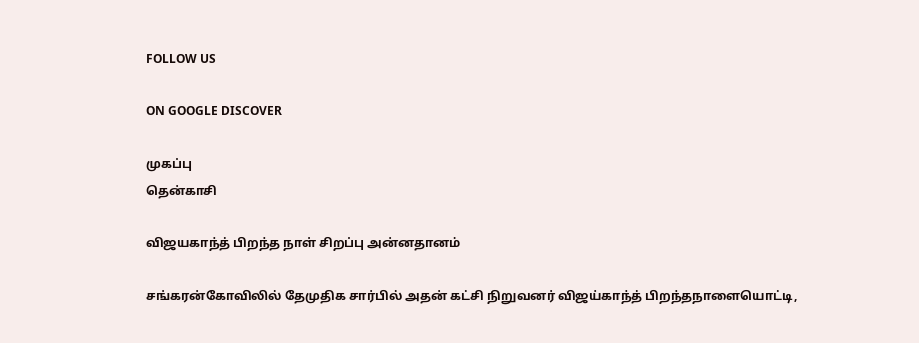FOLLOW US

ON GOOGLE DISCOVER

முகப்பு
தென்காசி

விஜயகாந்த் பிறந்த நாள் சிறப்பு அன்னதானம்

சங்கரன்கோவிலில் தேமுதிக சார்பில் அதன் கட்சி நிறுவனர் விஜய்காந்த் பிறந்தநாளையொட்டி,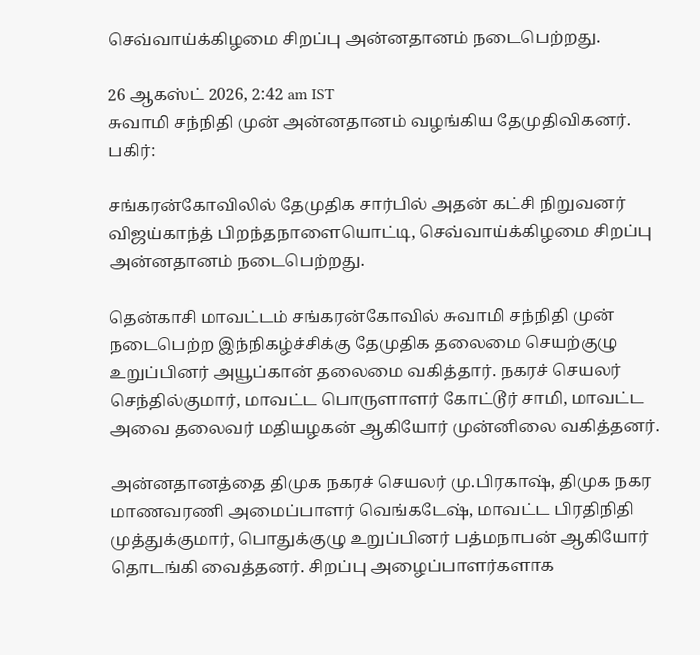செவ்வாய்க்கிழமை சிறப்பு அன்னதானம் நடைபெற்றது.

26 ஆகஸ்ட் 2026, 2:42 am IST
சுவாமி சந்நிதி முன் அன்னதானம் வழங்கிய தேமுதிவிகனர்.
பகிர்:

சங்கரன்கோவிலில் தேமுதிக சார்பில் அதன் கட்சி நிறுவனர் விஜய்காந்த் பிறந்தநாளையொட்டி, செவ்வாய்க்கிழமை சிறப்பு அன்னதானம் நடைபெற்றது.

தென்காசி மாவட்டம் சங்கரன்கோவில் சுவாமி சந்நிதி முன் நடைபெற்ற இந்நிகழ்ச்சிக்கு தேமுதிக தலைமை செயற்குழு உறுப்பினர் அயூப்கான் தலைமை வகித்தார். நகரச் செயலர் செந்தில்குமார், மாவட்ட பொருளாளர் கோட்டூர் சாமி, மாவட்ட அவை தலைவர் மதியழகன் ஆகியோர் முன்னிலை வகித்தனர்.

அன்னதானத்தை திமுக நகரச் செயலர் மு.பிரகாஷ், திமுக நகர மாணவரணி அமைப்பாளர் வெங்கடேஷ், மாவட்ட பிரதிநிதி முத்துக்குமார், பொதுக்குழு உறுப்பினர் பத்மநாபன் ஆகியோர் தொடங்கி வைத்தனர். சிறப்பு அழைப்பாளர்களாக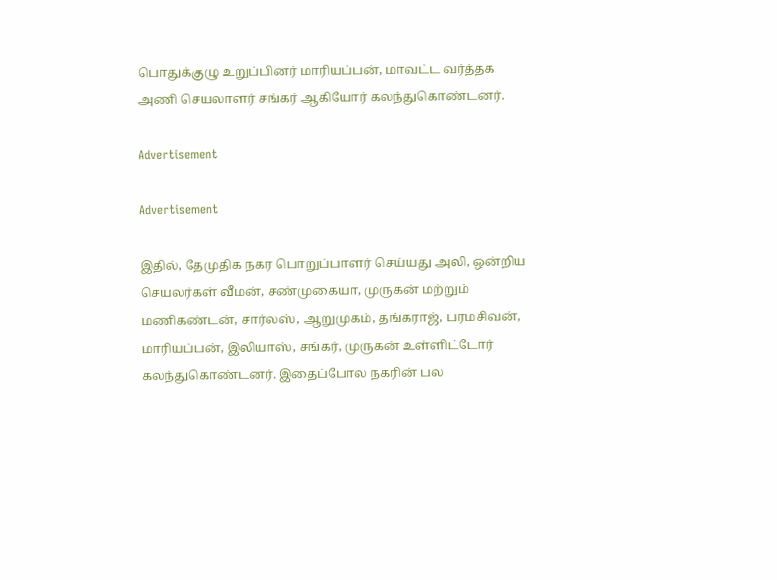பொதுக்குழு உறுப்பினர் மாரியப்பன், மாவட்ட வர்த்தக அணி செயலாளர் சங்கர் ஆகியோர் கலந்துகொண்டனர்.

Advertisement

Advertisement

இதில், தேமுதிக நகர பொறுப்பாளர் செய்யது அலி, ஒன்றிய செயலர்கள் வீமன், சண்முகையா, முருகன் மற்றும் மணிகண்டன், சார்லஸ், ஆறுமுகம், தங்கராஜ், பரமசிவன், மாரியப்பன், இலியாஸ், சங்கர், முருகன் உள்ளிட்டோர் கலந்துகொண்டனர். இதைப்போல நகரின் பல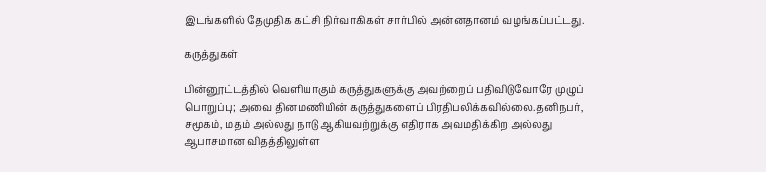இடங்களில் தேமுதிக கட்சி நிர்வாகிகள் சார்பில் அன்னதானம் வழங்கப்பட்டது.

கருத்துகள்

பின்னூட்டத்தில் வெளியாகும் கருத்துகளுக்கு அவற்றைப் பதிவிடுவோரே முழுப் பொறுப்பு; அவை தினமணியின் கருத்துகளைப் பிரதிபலிக்கவில்லை.தனிநபர், சமூகம், மதம் அல்லது நாடு ஆகியவற்றுக்கு எதிராக அவமதிக்கிற அல்லது ஆபாசமான விதத்திலுள்ள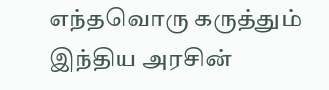எந்தவொரு கருத்தும் இந்திய அரசின்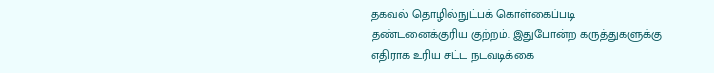தகவல் தொழில்நுட்பக் கொள்கைப்படி தண்டனைக்குரிய குற்றம். இதுபோன்ற கருத்துகளுக்கு எதிராக உரிய சட்ட நடவடிக்கை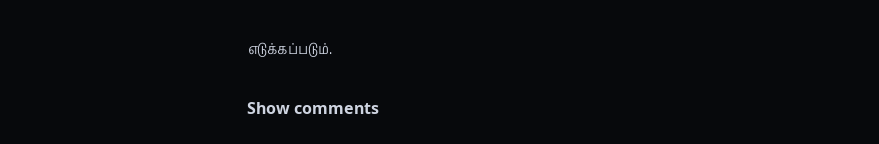எடுக்கப்படும்.

Show comments